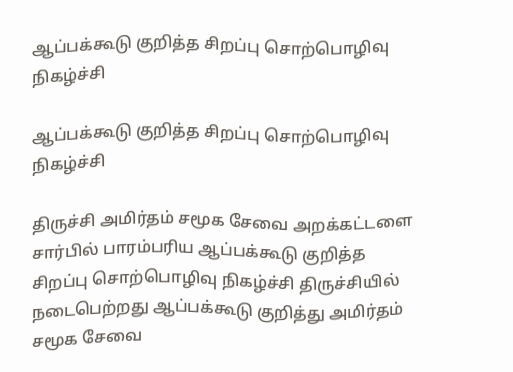ஆப்பக்கூடு குறித்த சிறப்பு சொற்பொழிவு நிகழ்ச்சி

ஆப்பக்கூடு குறித்த சிறப்பு சொற்பொழிவு நிகழ்ச்சி

திருச்சி அமிர்தம் சமூக சேவை அறக்கட்டளை சார்பில் பாரம்பரிய ஆப்பக்கூடு குறித்த சிறப்பு சொற்பொழிவு நிகழ்ச்சி திருச்சியில் நடைபெற்றது ஆப்பக்கூடு குறித்து அமிர்தம் சமூக சேவை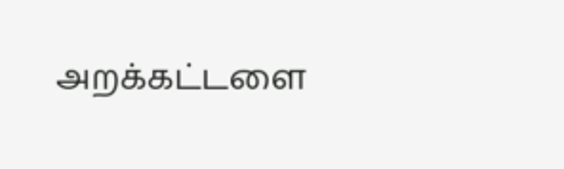அறக்கட்டளை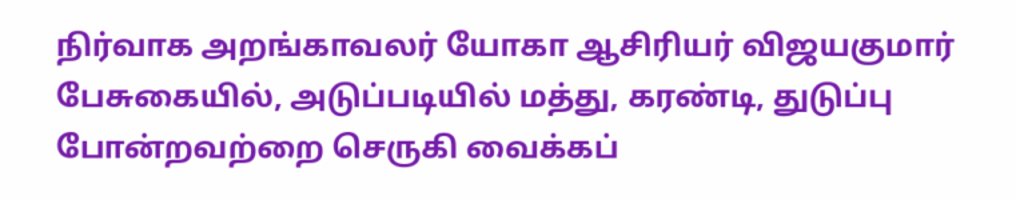நிர்வாக அறங்காவலர் யோகா ஆசிரியர் விஜயகுமார் பேசுகையில், அடுப்படியில் மத்து, கரண்டி, துடுப்பு போன்றவற்றை செருகி வைக்கப்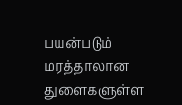பயன்படும் மரத்தாலான துளைகளுள்ள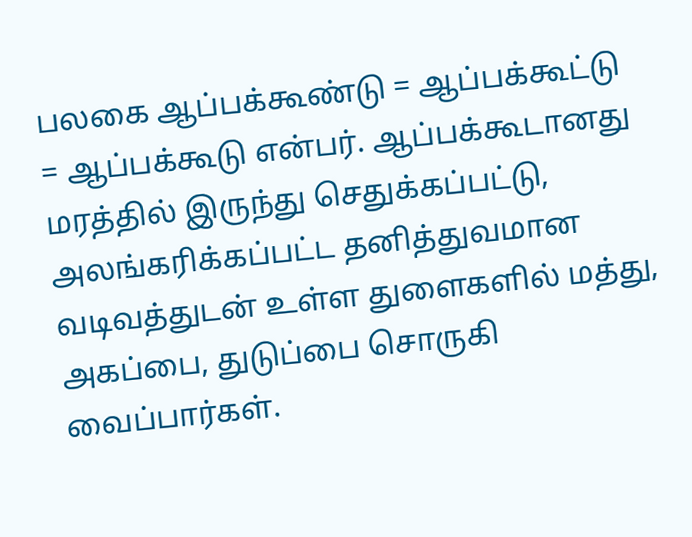பலகை ஆப்பக்கூண்டு = ஆப்பக்கூட்டு = ஆப்பக்கூடு என்பர். ஆப்பக்கூடானது மரத்தில் இருந்து செதுக்கப்பட்டு, அலங்கரிக்கப்பட்ட தனித்துவமான வடிவத்துடன் உள்ள துளைகளில் மத்து, அகப்பை, துடுப்பை சொருகி வைப்பார்கள்.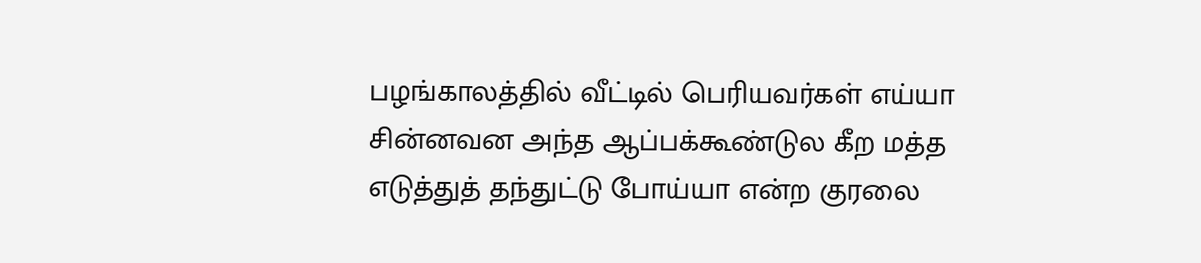பழங்காலத்தில் வீட்டில் பெரியவர்கள் எய்யா சின்னவன அந்த ஆப்பக்கூண்டுல கீற மத்த எடுத்துத் தந்துட்டு போய்யா என்ற குரலை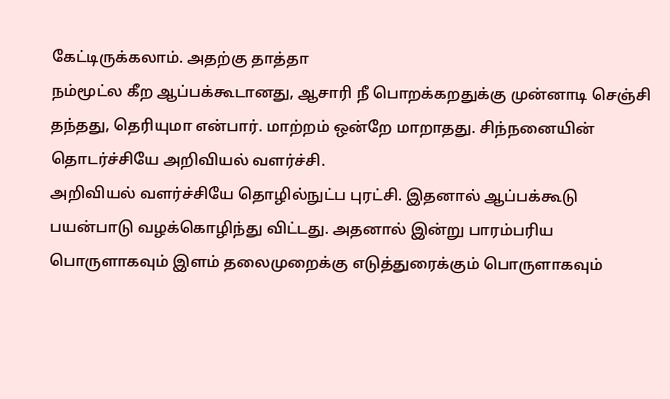கேட்டிருக்கலாம். அதற்கு தாத்தா
நம்மூட்ல கீற ஆப்பக்கூடானது, ஆசாரி நீ பொறக்கறதுக்கு முன்னாடி செஞ்சி தந்தது, தெரியுமா என்பார். மாற்றம் ஒன்றே மாறாதது. சிந்நனையின் தொடர்ச்சியே அறிவியல் வளர்ச்சி.
அறிவியல் வளர்ச்சியே தொழில்நுட்ப புரட்சி. இதனால் ஆப்பக்கூடு பயன்பாடு வழக்கொழிந்து விட்டது. அதனால் இன்று பாரம்பரிய பொருளாகவும் இளம் தலைமுறைக்கு எடுத்துரைக்கும் பொருளாகவும்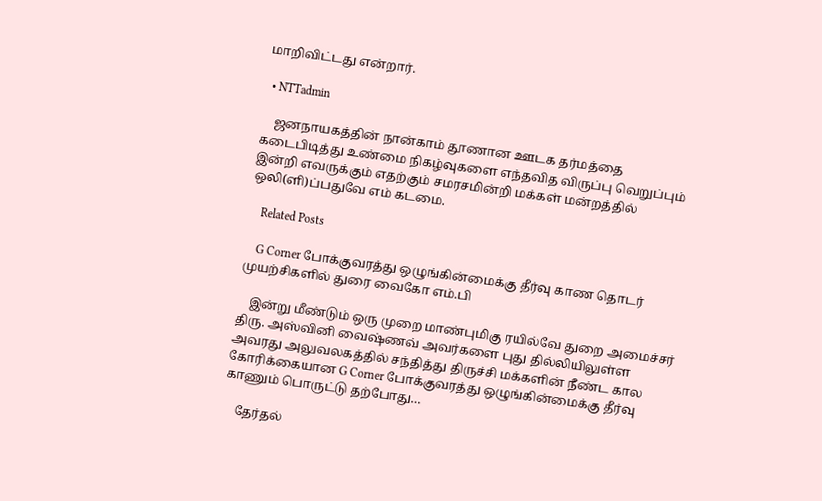மாறிவிட்டது என்றார்.

  • NTTadmin

    ஜனநாயகத்தின் நான்காம் தூணான ஊடக தர்மத்தை கடைபிடித்து உண்மை நிகழ்வுகளை எந்தவித விருப்பு வெறுப்பும் இன்றி எவருக்கும் எதற்கும் சமரசமின்றி மக்கள் மன்றத்தில் ஒலி(ளி)ப்பதுவே எம் கடமை.

    Related Posts

    G Corner போக்குவரத்து ஒழுங்கின்மைக்கு தீர்வு காண தொடர் முயற்சிகளில் துரை வைகோ எம்.பி

    இன்று மீண்டும் ஒரு முறை மாண்புமிகு ரயில்வே துறை அமைச்சர் திரு. அஸ்வினி வைஷ்ணவ் அவர்களை புது தில்லியிலுள்ள அவரது அலுவலகத்தில் சந்தித்து திருச்சி மக்களின் நீண்ட கால கோரிக்கையான G Corner போக்குவரத்து ஒழுங்கின்மைக்கு தீர்வு காணும் பொருட்டு தற்போது…

    தேர்தல்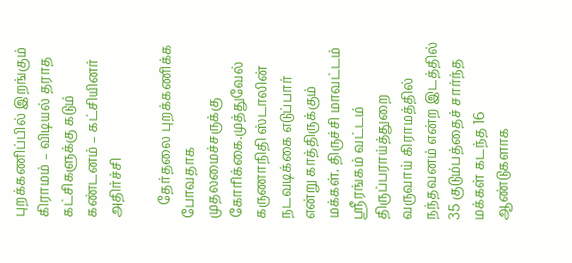புறக்கணிப்பில் இறங்கும் கிராமம் – விடியல் தராத கட்சிகளுக்கு கடும் கண்டனம் – கட்சியினர் அதிர்ச்சி

    தேர்தலை புறக்கணிக்க போவதாக முதலமைச்சருக்கு கோரிக்கை.முத்துவேல் கருணாநிதி ஸ்டாலின் நடவடிக்கை எடுப்பார் என்று காத்திருக்கும் மக்கள். திருச்சி மாவட்டம் ஸ்ரீரங்கம் வட்டம் திருப்பராய்த்துறை வருவாய் கிராமத்தில் நந்தவனம் என்ற இடத்தில் 35 குடும்பத்தைச் சார்ந்த மக்கள் கடந்த 16 ஆண்டுகளாக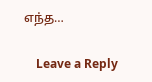எந்த…

    Leave a Reply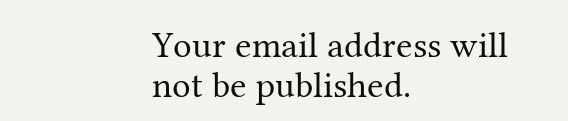Your email address will not be published.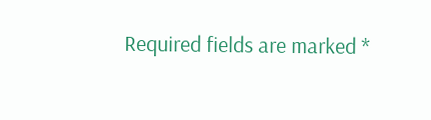Required fields are marked *